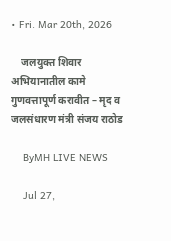• Fri. Mar 20th, 2026

    जलयुक्त शिवार अभियानातील कामे गुणवत्तापूर्ण करावीत – मृद व जलसंधारण मंत्री संजय राठोड

    ByMH LIVE NEWS

    Jul 27,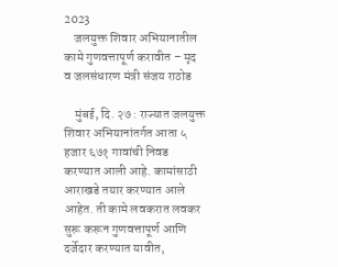2023
    जलयुक्त शिवार अभियानातील कामे गुणवत्तापूर्ण करावीत – मृद व जलसंधारण मंत्री संजय राठोड

    मुंबई, दि. २७ : राज्यात जलयुक्त शिवार अभियानांतर्गत आता ५ हजार ६७१ गावांची निवड करण्यात आली आहे. कामांसाठी आराखडे तयार करण्यात आले आहेत. ती कामे लवकरात लवकर  सुरू करून गुणवत्तापूर्ण आणि दर्जेदार करण्यात यावीत,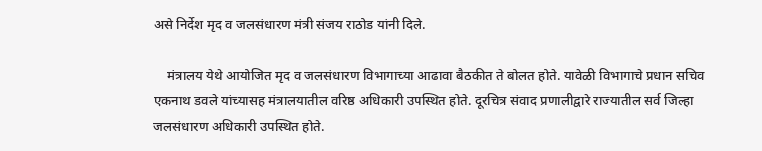असे निर्देश मृद व जलसंधारण मंत्री संजय राठोड यांनी दिले.

    मंत्रालय येथे आयोजित मृद व जलसंधारण विभागाच्या आढावा बैठकीत ते बोलत होते. यावेळी विभागाचे प्रधान सचिव एकनाथ डवले यांच्यासह मंत्रालयातील वरिष्ठ अधिकारी उपस्थित होते. दूरचित्र संवाद प्रणालीद्वारे राज्यातील सर्व जिल्हा जलसंधारण अधिकारी उपस्थित होते.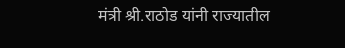मंत्री श्री.राठोड यांनी राज्यातील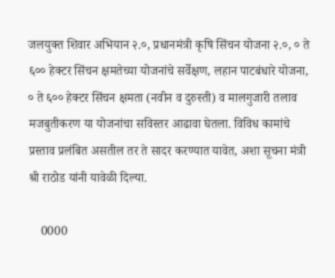जलयुक्त शिवार अभियान २.०, प्रधानमंत्री कृषि सिंचन योजना २.०, ० ते ६०० हेक्टर सिंचन क्षमतेच्या योजनांचे सर्वेक्षण, लहान पाटबंधारे योजना, ० ते ६०० हेक्टर सिंचन क्षमता (नवीन व दुरुस्ती) व मालगुजारी तलाव मजबुतीकरण या योजनांचा सविस्तर आढावा घेतला. विविध कामांचे प्रस्ताव प्रलंबित असतील तर ते सादर करण्यात यावेत, अशा सूचना मंत्री श्री राठोड यांनी यावेळी दिल्या.

    0000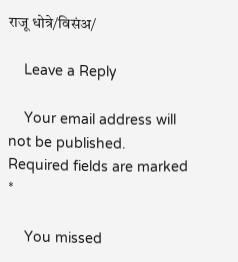राजू धोत्रे/विसंअ/

    Leave a Reply

    Your email address will not be published. Required fields are marked *

    You missed